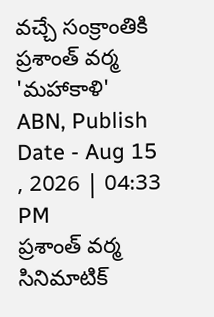వచ్చే సంక్రాంతికి ప్రశాంత్ వర్మ 'మహాకాళి'
ABN, Publish Date - Aug 15 , 2026 | 04:33 PM
ప్రశాంత్ వర్మ సినిమాటిక్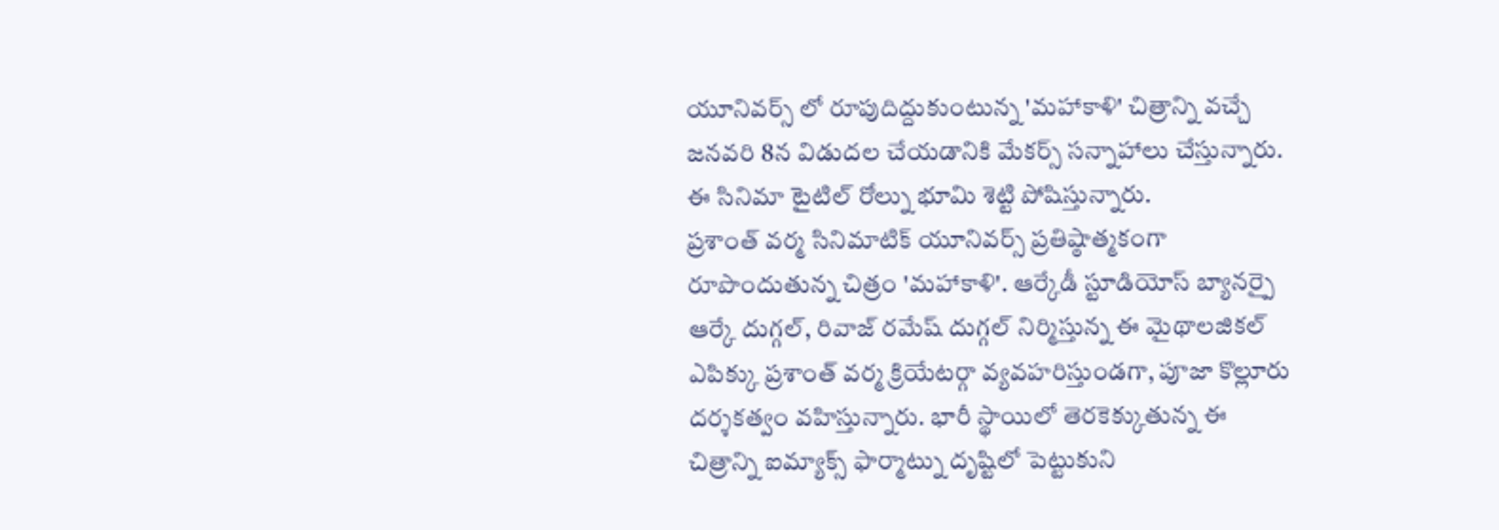యూనివర్స్ లో రూపుదిద్దుకుంటున్న 'మహాకాళి' చిత్రాన్ని వచ్చే జనవరి 8న విడుదల చేయడానికి మేకర్స్ సన్నాహాలు చేస్తున్నారు. ఈ సినిమా టైటిల్ రోల్ను భూమి శెట్టి పోషిస్తున్నారు.
ప్రశాంత్ వర్మ సినిమాటిక్ యూనివర్స్ ప్రతిష్ఠాత్మకంగా రూపొందుతున్న చిత్రం 'మహాకాళి'. ఆర్కేడీ స్టూడియోస్ బ్యానర్పై ఆర్కే దుగ్గల్, రివాజ్ రమేష్ దుగ్గల్ నిర్మిస్తున్న ఈ మైథాలజికల్ ఎపిక్కు ప్రశాంత్ వర్మ క్రియేటర్గా వ్యవహరిస్తుండగా, పూజా కొల్లూరు దర్శకత్వం వహిస్తున్నారు. భారీ స్థాయిలో తెరకెక్కుతున్న ఈ చిత్రాన్ని ఐమ్యాక్స్ ఫార్మాట్ను దృష్టిలో పెట్టుకుని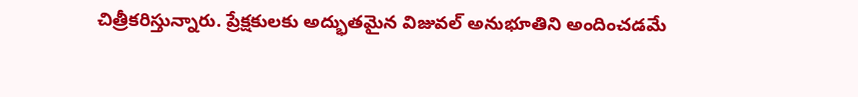చిత్రీకరిస్తున్నారు. ప్రేక్షకులకు అద్భుతమైన విజువల్ అనుభూతిని అందించడమే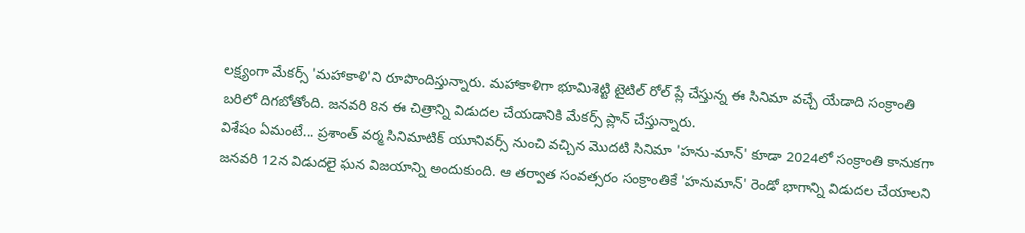లక్ష్యంగా మేకర్స్ 'మహాకాళి'ని రూపొందిస్తున్నారు. మహాకాళిగా భూమిశెట్టి టైటిల్ రోల్ ప్లే చేస్తున్న ఈ సినిమా వచ్చే యేడాది సంక్రాంతి బరిలో దిగబోతోంది. జనవరి 8న ఈ చిత్రాన్ని విడుదల చేయడానికి మేకర్స్ ప్లాన్ చేస్తున్నారు.
విశేషం ఏమంటే... ప్రశాంత్ వర్మ సినిమాటిక్ యూనివర్స్ నుంచి వచ్చిన మొదటి సినిమా 'హను-మాన్' కూడా 2024లో సంక్రాంతి కానుకగా జనవరి 12న విడుదలై ఘన విజయాన్ని అందుకుంది. ఆ తర్వాత సంవత్సరం సంక్రాంతికే 'హనుమాన్' రెండో భాగాన్ని విడుదల చేయాలని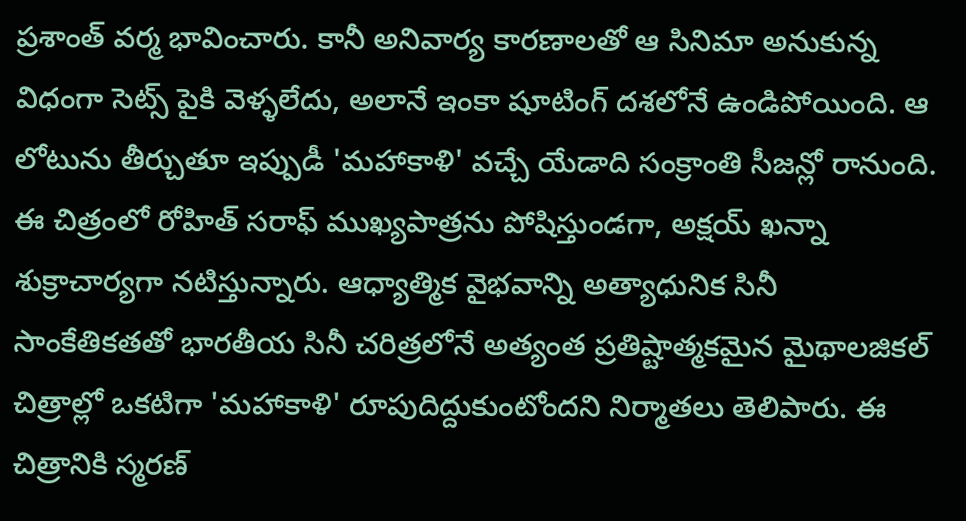ప్రశాంత్ వర్మ భావించారు. కానీ అనివార్య కారణాలతో ఆ సినిమా అనుకున్న విధంగా సెట్స్ పైకి వెళ్ళలేదు, అలానే ఇంకా షూటింగ్ దశలోనే ఉండిపోయింది. ఆ లోటును తీర్చుతూ ఇప్పుడీ 'మహాకాళి' వచ్చే యేడాది సంక్రాంతి సీజన్లో రానుంది. ఈ చిత్రంలో రోహిత్ సరాఫ్ ముఖ్యపాత్రను పోషిస్తుండగా, అక్షయ్ ఖన్నా శుక్రాచార్యగా నటిస్తున్నారు. ఆధ్యాత్మిక వైభవాన్ని అత్యాధునిక సినీ సాంకేతికతతో భారతీయ సినీ చరిత్రలోనే అత్యంత ప్రతిష్టాత్మకమైన మైథాలజికల్ చిత్రాల్లో ఒకటిగా 'మహాకాళి' రూపుదిద్దుకుంటోందని నిర్మాతలు తెలిపారు. ఈ చిత్రానికి స్మరణ్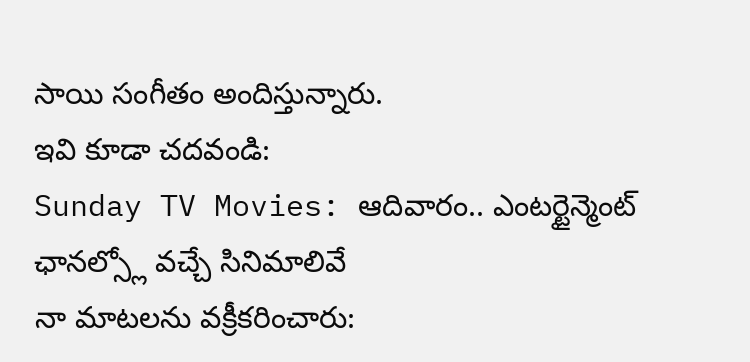సాయి సంగీతం అందిస్తున్నారు.
ఇవి కూడా చదవండి:
Sunday TV Movies: ఆదివారం.. ఎంటర్టైన్మెంట్ ఛానల్స్లో వచ్చే సినిమాలివే
నా మాటలను వక్రీకరించారు: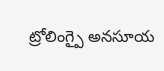ట్రోలింగ్పై అనసూయ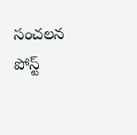సంచలన పోస్ట్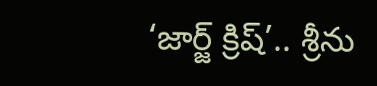‘జార్జ్ క్రిష్’.. శ్రీను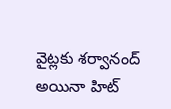వైట్లకు శర్వానంద్ అయినా హిట్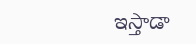ఇస్తాడా